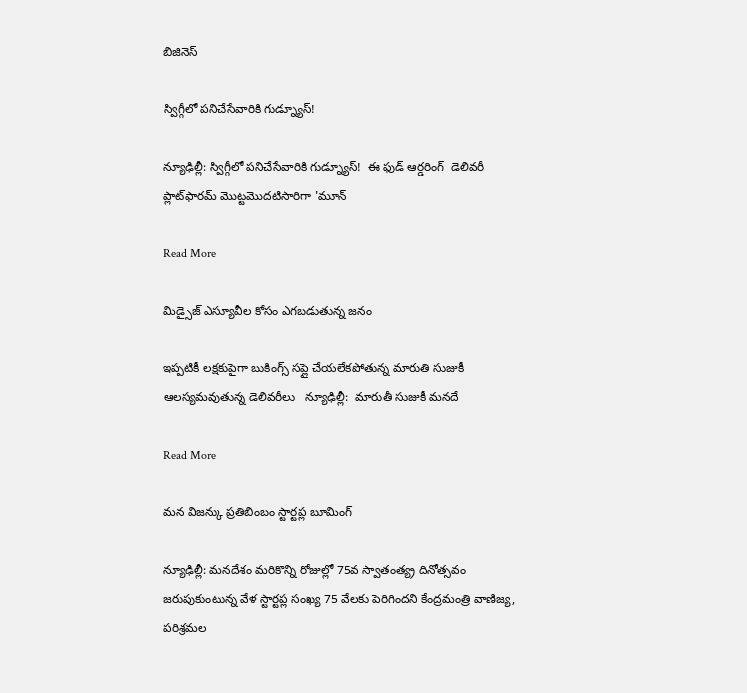బిజినెస్

స్విగ్గీలో పనిచేసేవారికి గుడ్న్యూస్!

న్యూఢిల్లీ: స్విగ్గీలో పనిచేసేవారికి గుడ్న్యూస్!  ఈ ఫుడ్ ఆర్డరింగ్  డెలివరీ ప్లాట్‌‌‌‌ఫారమ్ మొట్టమొదటిసారిగా 'మూన్

Read More

మిడ్సైజ్ ఎస్యూవీల కోసం ఎగబడుతున్న జనం

ఇప్పటికీ లక్షకుపైగా బుకింగ్స్ సప్లై చేయలేకపోతున్న మారుతి సుజుకీ ఆలస్యమవుతున్న డెలివరీలు   న్యూఢిల్లీ:  మారుతీ సుజుకీ మనదే

Read More

మన విజన్కు ప్రతిబింబం స్టార్టప్ల బూమింగ్

న్యూఢిల్లీ: మనదేశం మరికొన్ని రోజుల్లో 75వ స్వాతంత్య్ర దినోత్సవం జరుపుకుంటున్న వేళ స్టార్టప్ల సంఖ్య 75 వేలకు పెరిగిందని కేంద్రమంత్రి వాణిజ్య, పరిశ్రమల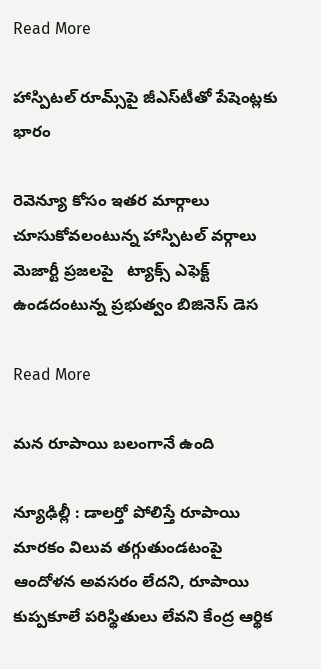Read More

హాస్పిటల్ రూమ్స్‌‌‌‌పై జీఎస్‌‌‌‌టీతో పేషెంట్లకు భారం

రెవెన్యూ కోసం ఇతర మార్గాలు చూసుకోవలంటున్న హాస్పిటల్‌ వర్గాలు మెజార్టీ ప్రజలపై   ట్యాక్స్ ఎఫెక్ట్ ఉండదంటున్న ప్రభుత్వం బిజినెస్ డెస

Read More

మన రూపాయి బలంగానే ఉంది

న్యూఢిల్లీ : డాలర్తో పోలిస్తే రూపాయి మారకం విలువ తగ్గుతుండటంపై ఆందోళన అవసరం లేదని, రూపాయి కుప్పకూలే పరిస్థితులు లేవని కేంద్ర ఆర్థిక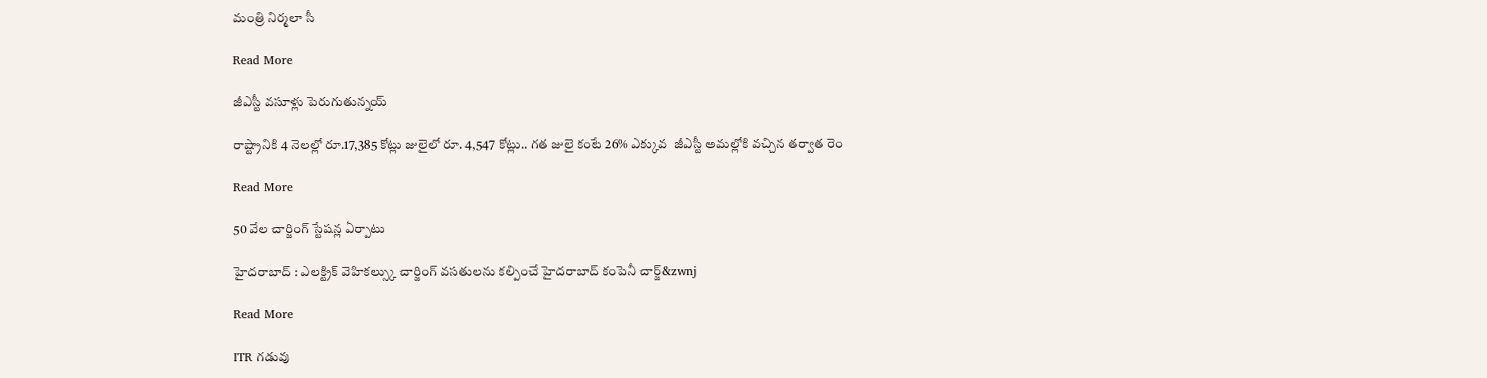మంత్రి నిర్మలా సీ

Read More

జీఎస్టీ వసూళ్లు పెరుగుతున్నయ్

రాష్ట్రానికి 4 నెలల్లో రూ.17,385 కోట్లు జులైలో రూ. 4,547 కోట్లు.. గత జులై కంటే 26% ఎక్కువ  జీఎస్టీ అమల్లోకి వచ్చిన తర్వాత రెం

Read More

50 వేల చార్జింగ్‌‌ స్టేషన్ల ఏర్పాటు

హైదరాబాద్‌‌ : ఎలక్ట్రిక్‌‌ వెహికల్స్కు చార్జింగ్‌‌ వసతులను కల్పించే హైదరాబాద్‌‌ కంపెనీ చార్జ్‌&zwnj

Read More

ITR గడువు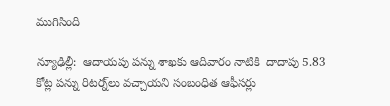ముగిసింది

న్యూఢిల్లీ:  ఆదాయపు పన్ను శాఖకు ఆదివారం నాటికి  దాదాపు 5.83 కోట్ల పన్ను రిటర్న్‌‌లు వచ్చాయని సంబంధిత ఆఫీసర్లు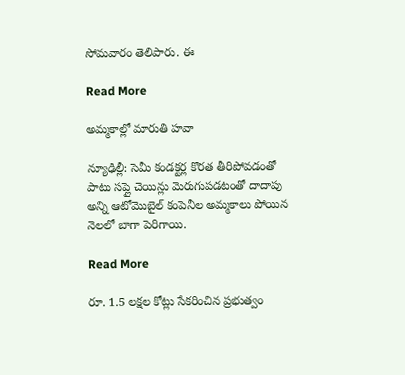సోమవారం తెలిపారు. ఈ

Read More

అమ్మకాల్లో మారుతి హవా

న్యూఢిల్లీ: సెమీ కండక్టర్ల కొరత తీరిపోవడంతో పాటు సప్లై చెయిన్లు మెరుగుపడటంతో దాదాపు అన్ని ఆటోమొబైల్ కంపెనీల అమ్మకాలు పోయిన నెలలో బాగా పెరిగాయి.

Read More

రూ. 1.5 లక్షల కోట్లు సేకరించిన ప్రభుత్వం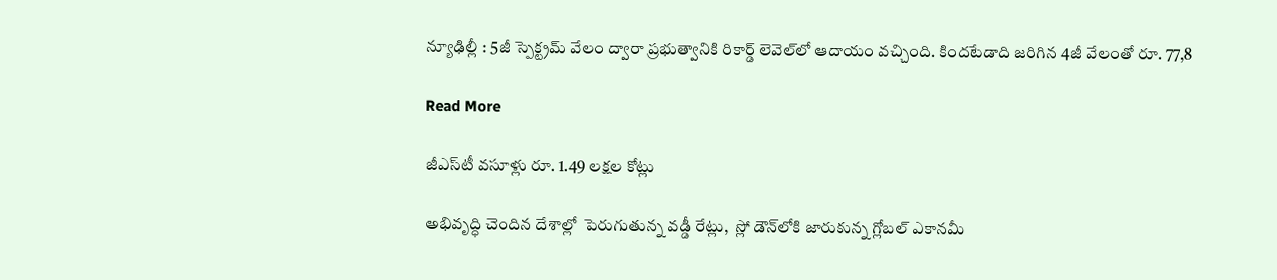న్యూఢిల్లీ : 5జీ స్పెక్ట్రమ్ వేలం ద్వారా ప్రభుత్వానికి రికార్డ్ లెవెల్‌‌‌‌లో ఆదాయం వచ్చింది. కిందటేడాది జరిగిన 4జీ వేలంతో రూ. 77,8

Read More

జీఎస్‌టీ వసూళ్లు రూ. 1.49 లక్షల కోట్లు

అభివృద్ధి చెందిన దేశాల్లో  పెరుగుతున్న వడ్డీ రేట్లు,  స్లో డౌన్‌‌లోకి జారుకున్న గ్లోబల్‌‌ ఎకానమీ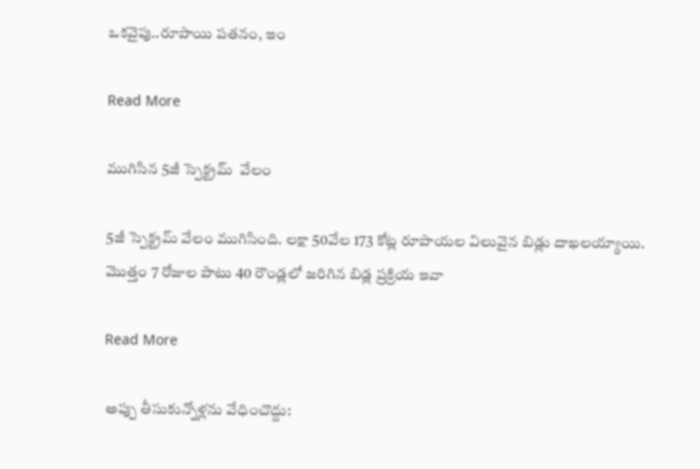ఒకవైపు..రూపాయి పతనం, ఇం

Read More

ముగిసిన 5జీ స్పెక్ట్రమ్  వేలం

5జీ స్పెక్ట్రమ్ వేలం ముగిసింది. లక్షా 50వేల 173 కోట్ల రూపాయల విలువైన బిడ్లు దాఖలయ్యాయి. మొత్తం 7 రోజుల పాటు 40 రౌండ్లలో జరిగిన బిడ్ల ప్రక్రియ ఇవా

Read More

అప్పు తీసుకున్నోళ్లను వేధించొద్దు: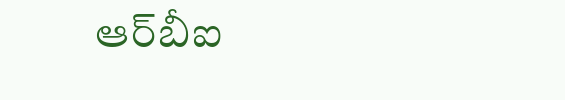ఆర్‌‌‌‌బీఐ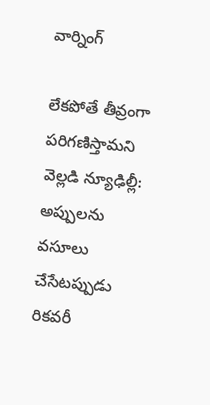వార్నింగ్‌‌

లేకపోతే తీవ్రంగా పరిగణిస్తామని వెల్లడి న్యూఢిల్లీ: అప్పులను వసూలు చేసేటప్పుడు రికవరీ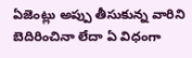ఏజెంట్లు అప్పు తీసుకున్న వారిని బెదిరించినా లేదా ఏ విధంగా